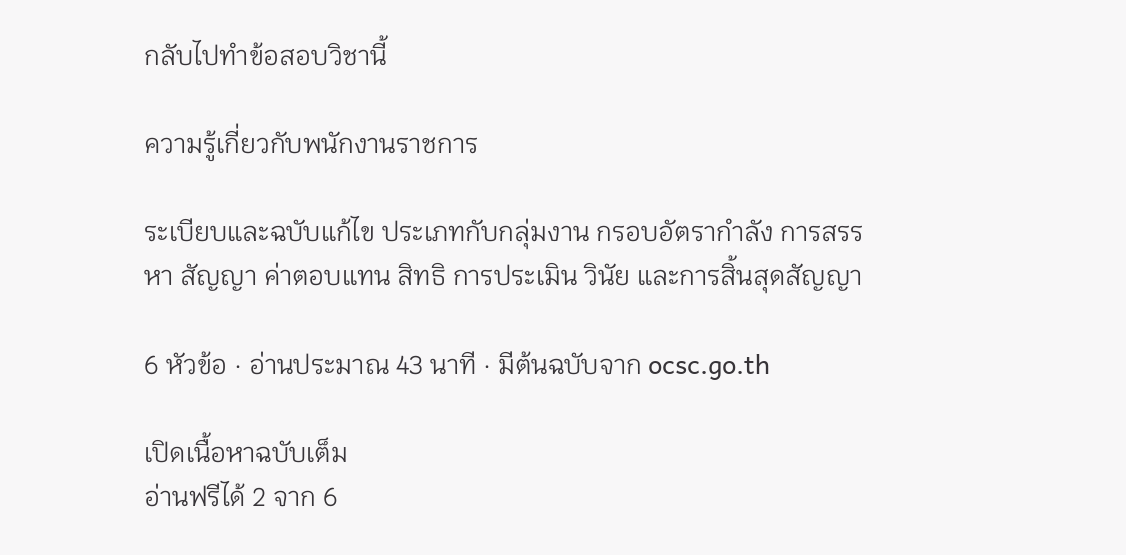กลับไปทำข้อสอบวิชานี้

ความรู้เกี่ยวกับพนักงานราชการ

ระเบียบและฉบับแก้ไข ประเภทกับกลุ่มงาน กรอบอัตรากำลัง การสรรหา สัญญา ค่าตอบแทน สิทธิ การประเมิน วินัย และการสิ้นสุดสัญญา

6 หัวข้อ · อ่านประมาณ 43 นาที · มีต้นฉบับจาก ocsc.go.th

เปิดเนื้อหาฉบับเต็ม
อ่านฟรีได้ 2 จาก 6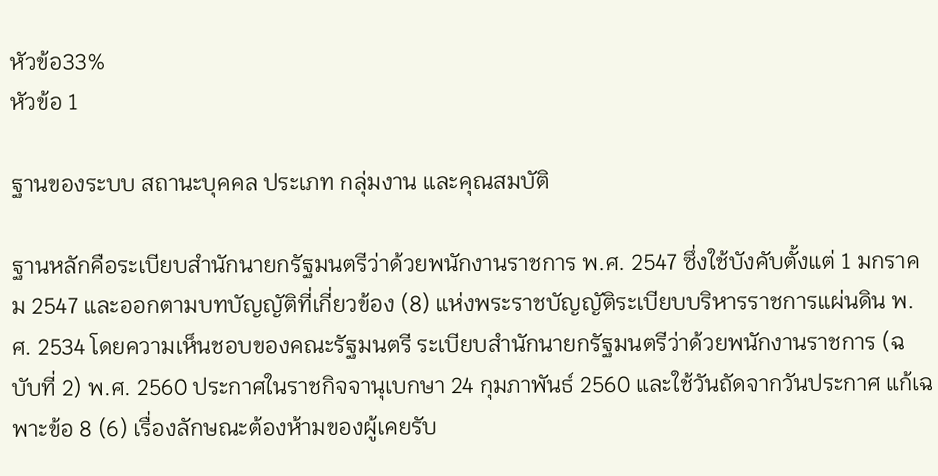หัวข้อ33%
หัวข้อ 1

ฐานของระบบ สถานะบุคคล ประเภท กลุ่มงาน และคุณสมบัติ

ฐานหลักคือระเบียบสำนักนายกรัฐมนตรีว่าด้วยพนักงานราชการ พ.ศ. 2547 ซึ่งใช้บังคับตั้งแต่ 1 มกราคม 2547 และออกตามบทบัญญัติที่เกี่ยวข้อง (8) แห่งพระราชบัญญัติระเบียบบริหารราชการแผ่นดิน พ.ศ. 2534 โดยความเห็นชอบของคณะรัฐมนตรี ระเบียบสำนักนายกรัฐมนตรีว่าด้วยพนักงานราชการ (ฉบับที่ 2) พ.ศ. 2560 ประกาศในราชกิจจานุเบกษา 24 กุมภาพันธ์ 2560 และใช้วันถัดจากวันประกาศ แก้เฉพาะข้อ 8 (6) เรื่องลักษณะต้องห้ามของผู้เคยรับ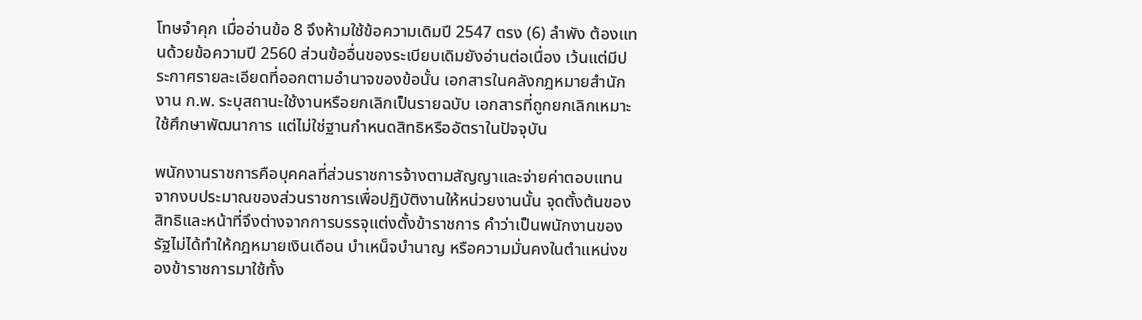โทษจำคุก เมื่ออ่านข้อ 8 จึงห้ามใช้ข้อความเดิมปี 2547 ตรง (6) ลำพัง ต้องแทนด้วยข้อความปี 2560 ส่วนข้ออื่นของระเบียบเดิมยังอ่านต่อเนื่อง เว้นแต่มีประกาศรายละเอียดที่ออกตามอำนาจของข้อนั้น เอกสารในคลังกฎหมายสำนักงาน ก.พ. ระบุสถานะใช้งานหรือยกเลิกเป็นรายฉบับ เอกสารที่ถูกยกเลิกเหมาะใช้ศึกษาพัฒนาการ แต่ไม่ใช่ฐานกำหนดสิทธิหรืออัตราในปัจจุบัน

พนักงานราชการคือบุคคลที่ส่วนราชการจ้างตามสัญญาและจ่ายค่าตอบแทนจากงบประมาณของส่วนราชการเพื่อปฏิบัติงานให้หน่วยงานนั้น จุดตั้งต้นของสิทธิและหน้าที่จึงต่างจากการบรรจุแต่งตั้งข้าราชการ คำว่าเป็นพนักงานของรัฐไม่ได้ทำให้กฎหมายเงินเดือน บำเหน็จบำนาญ หรือความมั่นคงในตำแหน่งของข้าราชการมาใช้ทั้ง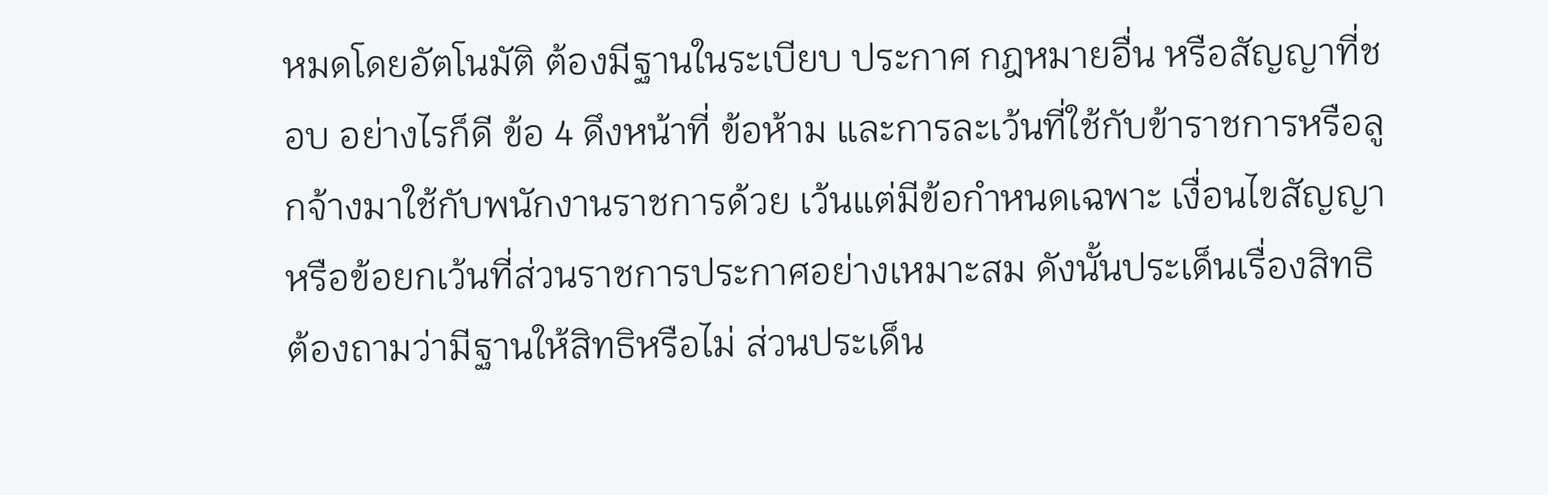หมดโดยอัตโนมัติ ต้องมีฐานในระเบียบ ประกาศ กฎหมายอื่น หรือสัญญาที่ชอบ อย่างไรก็ดี ข้อ 4 ดึงหน้าที่ ข้อห้าม และการละเว้นที่ใช้กับข้าราชการหรือลูกจ้างมาใช้กับพนักงานราชการด้วย เว้นแต่มีข้อกำหนดเฉพาะ เงื่อนไขสัญญา หรือข้อยกเว้นที่ส่วนราชการประกาศอย่างเหมาะสม ดังนั้นประเด็นเรื่องสิทธิต้องถามว่ามีฐานให้สิทธิหรือไม่ ส่วนประเด็น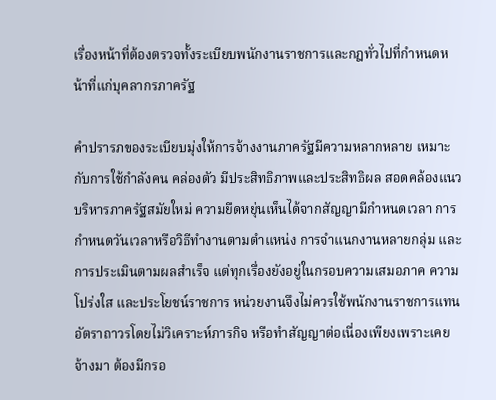เรื่องหน้าที่ต้องตรวจทั้งระเบียบพนักงานราชการและกฎทั่วไปที่กำหนดหน้าที่แก่บุคลากรภาครัฐ

คำปรารภของระเบียบมุ่งให้การจ้างงานภาครัฐมีความหลากหลาย เหมาะกับการใช้กำลังคน คล่องตัว มีประสิทธิภาพและประสิทธิผล สอดคล้องแนวบริหารภาครัฐสมัยใหม่ ความยืดหยุ่นเห็นได้จากสัญญามีกำหนดเวลา การกำหนดวันเวลาหรือวิธีทำงานตามตำแหน่ง การจำแนกงานหลายกลุ่ม และการประเมินตามผลสำเร็จ แต่ทุกเรื่องยังอยู่ในกรอบความเสมอภาค ความโปร่งใส และประโยชน์ราชการ หน่วยงานจึงไม่ควรใช้พนักงานราชการแทนอัตราถาวรโดยไม่วิเคราะห์ภารกิจ หรือทำสัญญาต่อเนื่องเพียงเพราะเคยจ้างมา ต้องมีกรอ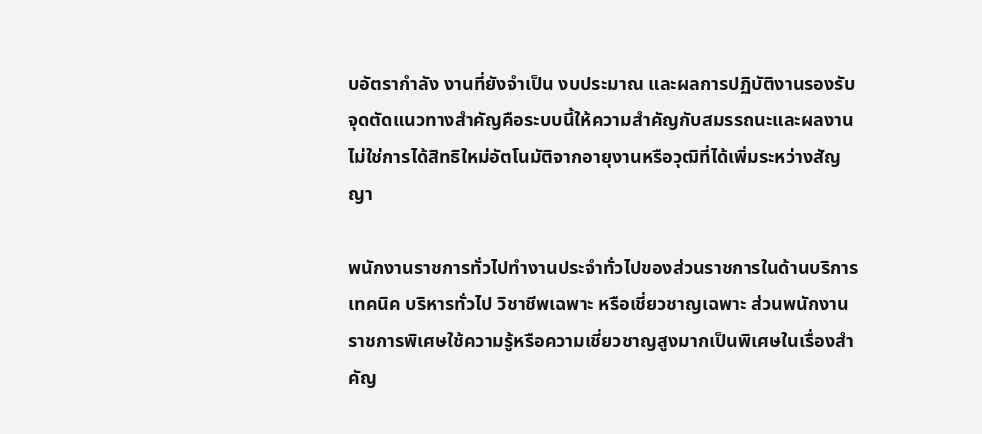บอัตรากำลัง งานที่ยังจำเป็น งบประมาณ และผลการปฏิบัติงานรองรับ จุดตัดแนวทางสำคัญคือระบบนี้ให้ความสำคัญกับสมรรถนะและผลงาน ไม่ใช่การได้สิทธิใหม่อัตโนมัติจากอายุงานหรือวุฒิที่ได้เพิ่มระหว่างสัญญา

พนักงานราชการทั่วไปทำงานประจำทั่วไปของส่วนราชการในด้านบริการ เทคนิค บริหารทั่วไป วิชาชีพเฉพาะ หรือเชี่ยวชาญเฉพาะ ส่วนพนักงานราชการพิเศษใช้ความรู้หรือความเชี่ยวชาญสูงมากเป็นพิเศษในเรื่องสำคัญ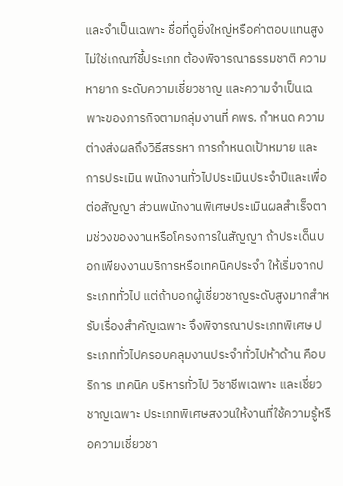และจำเป็นเฉพาะ ชื่อที่ดูยิ่งใหญ่หรือค่าตอบแทนสูงไม่ใช่เกณฑ์ชี้ประเภท ต้องพิจารณาธรรมชาติ ความหายาก ระดับความเชี่ยวชาญ และความจำเป็นเฉพาะของภารกิจตามกลุ่มงานที่ คพร. กำหนด ความต่างส่งผลถึงวิธีสรรหา การกำหนดเป้าหมาย และการประเมิน พนักงานทั่วไปประเมินประจำปีและเพื่อต่อสัญญา ส่วนพนักงานพิเศษประเมินผลสำเร็จตามช่วงของงานหรือโครงการในสัญญา ถ้าประเด็นบอกเพียงงานบริการหรือเทคนิคประจำ ให้เริ่มจากประเภททั่วไป แต่ถ้าบอกผู้เชี่ยวชาญระดับสูงมากสำหรับเรื่องสำคัญเฉพาะ จึงพิจารณาประเภทพิเศษ ประเภททั่วไปครอบคลุมงานประจำทั่วไปห้าด้าน คือบริการ เทคนิค บริหารทั่วไป วิชาชีพเฉพาะ และเชี่ยวชาญเฉพาะ ประเภทพิเศษสงวนให้งานที่ใช้ความรู้หรือความเชี่ยวชา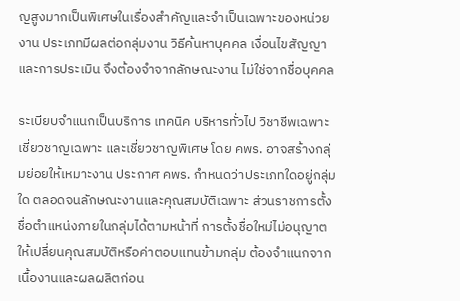ญสูงมากเป็นพิเศษในเรื่องสำคัญและจำเป็นเฉพาะของหน่วยงาน ประเภทมีผลต่อกลุ่มงาน วิธีค้นหาบุคคล เงื่อนไขสัญญา และการประเมิน จึงต้องจำจากลักษณะงาน ไม่ใช่จากชื่อบุคคล

ระเบียบจำแนกเป็นบริการ เทคนิค บริหารทั่วไป วิชาชีพเฉพาะ เชี่ยวชาญเฉพาะ และเชี่ยวชาญพิเศษ โดย คพร. อาจสร้างกลุ่มย่อยให้เหมาะงาน ประกาศ คพร. กำหนดว่าประเภทใดอยู่กลุ่มใด ตลอดจนลักษณะงานและคุณสมบัติเฉพาะ ส่วนราชการตั้งชื่อตำแหน่งภายในกลุ่มได้ตามหน้าที่ การตั้งชื่อใหม่ไม่อนุญาตให้เปลี่ยนคุณสมบัติหรือค่าตอบแทนข้ามกลุ่ม ต้องจำแนกจากเนื้องานและผลผลิตก่อน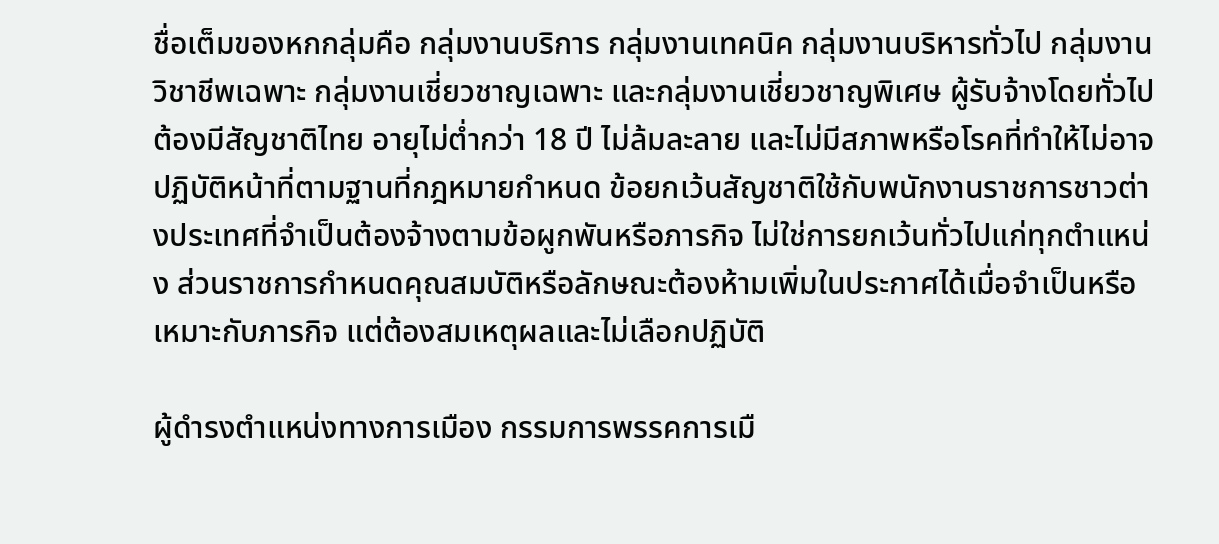ชื่อเต็มของหกกลุ่มคือ กลุ่มงานบริการ กลุ่มงานเทคนิค กลุ่มงานบริหารทั่วไป กลุ่มงานวิชาชีพเฉพาะ กลุ่มงานเชี่ยวชาญเฉพาะ และกลุ่มงานเชี่ยวชาญพิเศษ ผู้รับจ้างโดยทั่วไปต้องมีสัญชาติไทย อายุไม่ต่ำกว่า 18 ปี ไม่ล้มละลาย และไม่มีสภาพหรือโรคที่ทำให้ไม่อาจปฏิบัติหน้าที่ตามฐานที่กฎหมายกำหนด ข้อยกเว้นสัญชาติใช้กับพนักงานราชการชาวต่างประเทศที่จำเป็นต้องจ้างตามข้อผูกพันหรือภารกิจ ไม่ใช่การยกเว้นทั่วไปแก่ทุกตำแหน่ง ส่วนราชการกำหนดคุณสมบัติหรือลักษณะต้องห้ามเพิ่มในประกาศได้เมื่อจำเป็นหรือเหมาะกับภารกิจ แต่ต้องสมเหตุผลและไม่เลือกปฏิบัติ

ผู้ดำรงตำแหน่งทางการเมือง กรรมการพรรคการเมื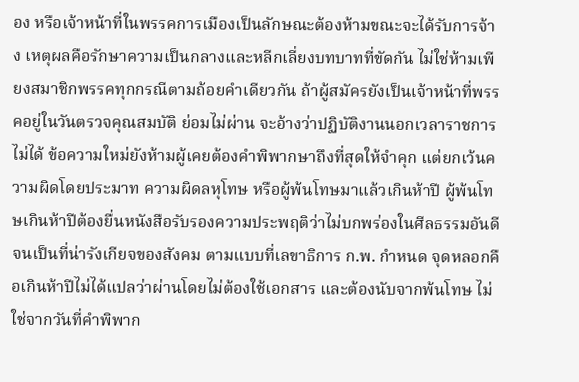อง หรือเจ้าหน้าที่ในพรรคการเมืองเป็นลักษณะต้องห้ามขณะจะได้รับการจ้าง เหตุผลคือรักษาความเป็นกลางและหลีกเลี่ยงบทบาทที่ขัดกัน ไม่ใช่ห้ามเพียงสมาชิกพรรคทุกกรณีตามถ้อยคำเดียวกัน ถ้าผู้สมัครยังเป็นเจ้าหน้าที่พรรคอยู่ในวันตรวจคุณสมบัติ ย่อมไม่ผ่าน จะอ้างว่าปฏิบัติงานนอกเวลาราชการไม่ได้ ข้อความใหม่ยังห้ามผู้เคยต้องคำพิพากษาถึงที่สุดให้จำคุก แต่ยกเว้นความผิดโดยประมาท ความผิดลหุโทษ หรือผู้พ้นโทษมาแล้วเกินห้าปี ผู้พ้นโทษเกินห้าปีต้องยื่นหนังสือรับรองความประพฤติว่าไม่บกพร่องในศีลธรรมอันดีจนเป็นที่น่ารังเกียจของสังคม ตามแบบที่เลขาธิการ ก.พ. กำหนด จุดหลอกคือเกินห้าปีไม่ได้แปลว่าผ่านโดยไม่ต้องใช้เอกสาร และต้องนับจากพ้นโทษ ไม่ใช่จากวันที่คำพิพาก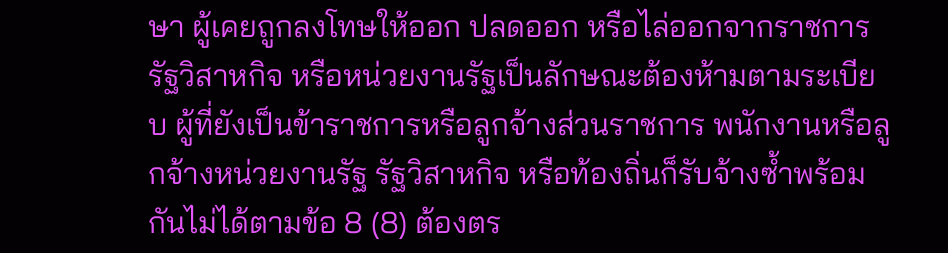ษา ผู้เคยถูกลงโทษให้ออก ปลดออก หรือไล่ออกจากราชการ รัฐวิสาหกิจ หรือหน่วยงานรัฐเป็นลักษณะต้องห้ามตามระเบียบ ผู้ที่ยังเป็นข้าราชการหรือลูกจ้างส่วนราชการ พนักงานหรือลูกจ้างหน่วยงานรัฐ รัฐวิสาหกิจ หรือท้องถิ่นก็รับจ้างซ้ำพร้อมกันไม่ได้ตามข้อ 8 (8) ต้องตร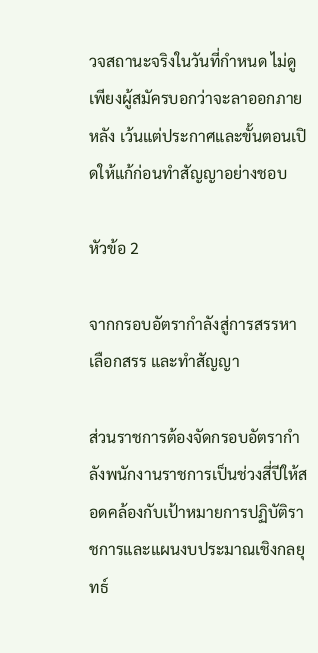วจสถานะจริงในวันที่กำหนด ไม่ดูเพียงผู้สมัครบอกว่าจะลาออกภายหลัง เว้นแต่ประกาศและขั้นตอนเปิดให้แก้ก่อนทำสัญญาอย่างชอบ

หัวข้อ 2

จากกรอบอัตรากำลังสู่การสรรหา เลือกสรร และทำสัญญา

ส่วนราชการต้องจัดกรอบอัตรากำลังพนักงานราชการเป็นช่วงสี่ปีให้สอดคล้องกับเป้าหมายการปฏิบัติราชการและแผนงบประมาณเชิงกลยุทธ์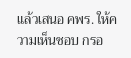แล้วเสนอ คพร. ให้ความเห็นชอบ กรอ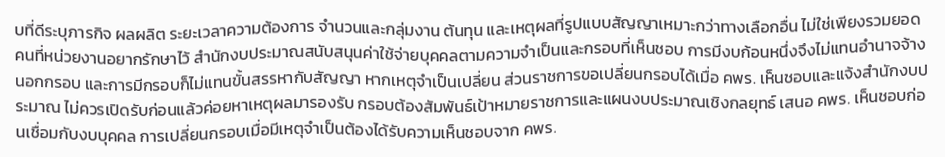บที่ดีระบุภารกิจ ผลผลิต ระยะเวลาความต้องการ จำนวนและกลุ่มงาน ต้นทุน และเหตุผลที่รูปแบบสัญญาเหมาะกว่าทางเลือกอื่น ไม่ใช่เพียงรวมยอดคนที่หน่วยงานอยากรักษาไว้ สำนักงบประมาณสนับสนุนค่าใช้จ่ายบุคคลตามความจำเป็นและกรอบที่เห็นชอบ การมีงบก้อนหนึ่งจึงไม่แทนอำนาจจ้างนอกกรอบ และการมีกรอบก็ไม่แทนขั้นสรรหากับสัญญา หากเหตุจำเป็นเปลี่ยน ส่วนราชการขอเปลี่ยนกรอบได้เมื่อ คพร. เห็นชอบและแจ้งสำนักงบประมาณ ไม่ควรเปิดรับก่อนแล้วค่อยหาเหตุผลมารองรับ กรอบต้องสัมพันธ์เป้าหมายราชการและแผนงบประมาณเชิงกลยุทธ์ เสนอ คพร. เห็นชอบก่อนเชื่อมกับงบบุคคล การเปลี่ยนกรอบเมื่อมีเหตุจำเป็นต้องได้รับความเห็นชอบจาก คพร.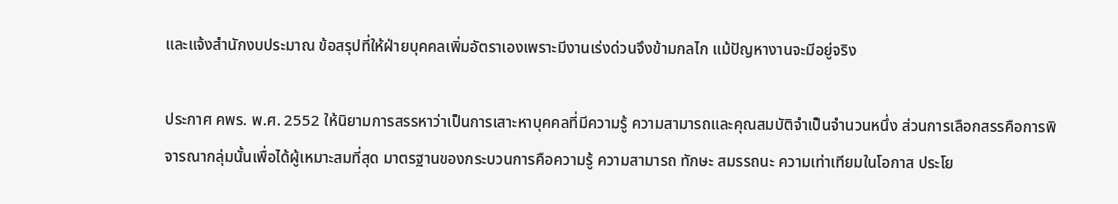และแจ้งสำนักงบประมาณ ข้อสรุปที่ให้ฝ่ายบุคคลเพิ่มอัตราเองเพราะมีงานเร่งด่วนจึงข้ามกลไก แม้ปัญหางานจะมีอยู่จริง

ประกาศ คพร. พ.ศ. 2552 ให้นิยามการสรรหาว่าเป็นการเสาะหาบุคคลที่มีความรู้ ความสามารถและคุณสมบัติจำเป็นจำนวนหนึ่ง ส่วนการเลือกสรรคือการพิจารณากลุ่มนั้นเพื่อได้ผู้เหมาะสมที่สุด มาตรฐานของกระบวนการคือความรู้ ความสามารถ ทักษะ สมรรถนะ ความเท่าเทียมในโอกาส ประโย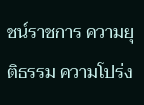ชน์ราชการ ความยุติธรรม ความโปร่ง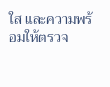ใส และความพร้อมให้ตรวจ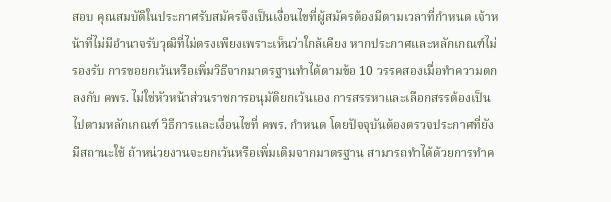สอบ คุณสมบัติในประกาศรับสมัครจึงเป็นเงื่อนไขที่ผู้สมัครต้องมีตามเวลาที่กำหนด เจ้าหน้าที่ไม่มีอำนาจรับวุฒิที่ไม่ตรงเพียงเพราะเห็นว่าใกล้เคียง หากประกาศและหลักเกณฑ์ไม่รองรับ การขอยกเว้นหรือเพิ่มวิธีจากมาตรฐานทำได้ตามข้อ 10 วรรคสองเมื่อทำความตกลงกับ คพร. ไม่ใช่หัวหน้าส่วนราชการอนุมัติยกเว้นเอง การสรรหาและเลือกสรรต้องเป็นไปตามหลักเกณฑ์ วิธีการและเงื่อนไขที่ คพร. กำหนด โดยปัจจุบันต้องตรวจประกาศที่ยังมีสถานะใช้ ถ้าหน่วยงานจะยกเว้นหรือเพิ่มเติมจากมาตรฐาน สามารถทำได้ด้วยการทำค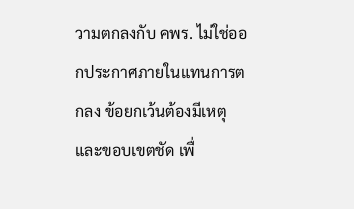วามตกลงกับ คพร. ไม่ใช่ออกประกาศภายในแทนการตกลง ข้อยกเว้นต้องมีเหตุและขอบเขตชัด เพื่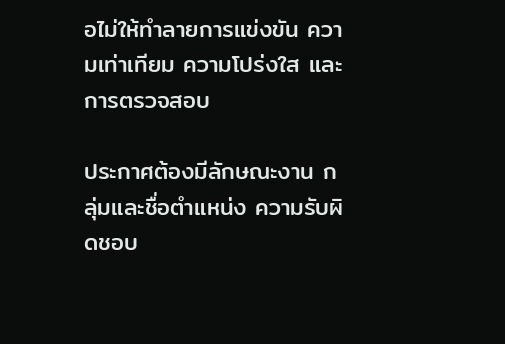อไม่ให้ทำลายการแข่งขัน ความเท่าเทียม ความโปร่งใส และการตรวจสอบ

ประกาศต้องมีลักษณะงาน กลุ่มและชื่อตำแหน่ง ความรับผิดชอบ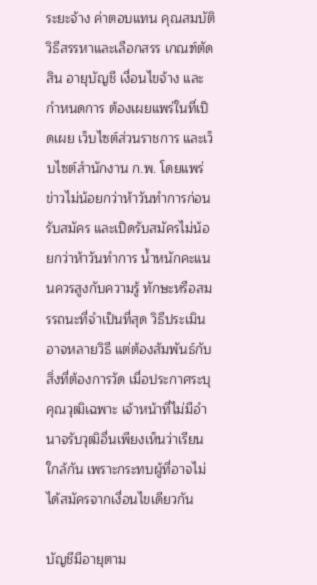ระยะจ้าง ค่าตอบแทน คุณสมบัติ วิธีสรรหาและเลือกสรร เกณฑ์ตัดสิน อายุบัญชี เงื่อนไขจ้าง และกำหนดการ ต้องเผยแพร่ในที่เปิดเผย เว็บไซต์ส่วนราชการ และเว็บไซต์สำนักงาน ก.พ. โดยแพร่ข่าวไม่น้อยกว่าห้าวันทำการก่อนรับสมัคร และเปิดรับสมัครไม่น้อยกว่าห้าวันทำการ น้ำหนักคะแนนควรสูงกับความรู้ ทักษะหรือสมรรถนะที่จำเป็นที่สุด วิธีประเมินอาจหลายวิธี แต่ต้องสัมพันธ์กับสิ่งที่ต้องการวัด เมื่อประกาศระบุคุณวุฒิเฉพาะ เจ้าหน้าที่ไม่มีอำนาจรับวุฒิอื่นเพียงเห็นว่าเรียนใกล้กัน เพราะกระทบผู้ที่อาจไม่ได้สมัครจากเงื่อนไขเดียวกัน

บัญชีมีอายุตาม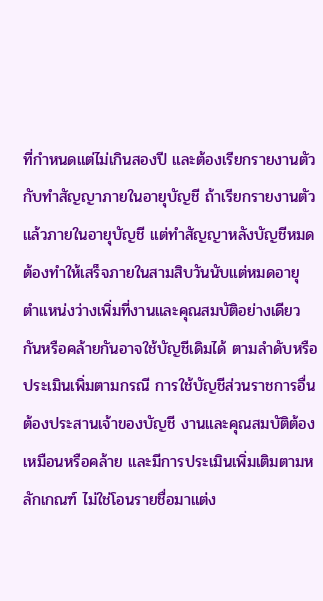ที่กำหนดแต่ไม่เกินสองปี และต้องเรียกรายงานตัวกับทำสัญญาภายในอายุบัญชี ถ้าเรียกรายงานตัวแล้วภายในอายุบัญชี แต่ทำสัญญาหลังบัญชีหมด ต้องทำให้เสร็จภายในสามสิบวันนับแต่หมดอายุ ตำแหน่งว่างเพิ่มที่งานและคุณสมบัติอย่างเดียวกันหรือคล้ายกันอาจใช้บัญชีเดิมได้ ตามลำดับหรือประเมินเพิ่มตามกรณี การใช้บัญชีส่วนราชการอื่นต้องประสานเจ้าของบัญชี งานและคุณสมบัติต้องเหมือนหรือคล้าย และมีการประเมินเพิ่มเติมตามหลักเกณฑ์ ไม่ใช่โอนรายชื่อมาแต่ง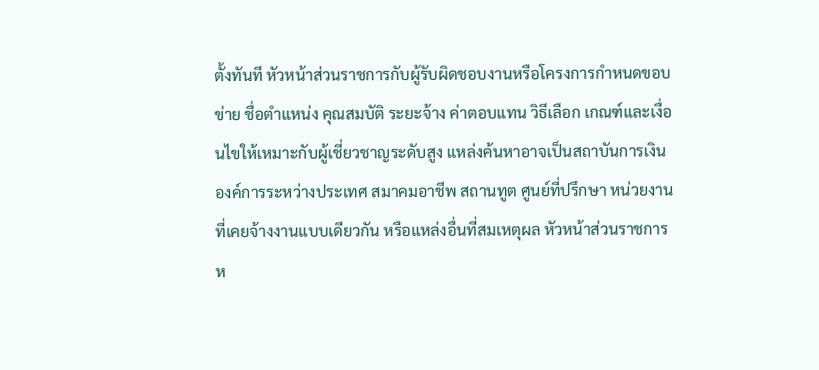ตั้งทันที หัวหน้าส่วนราชการกับผู้รับผิดชอบงานหรือโครงการกำหนดขอบข่าย ชื่อตำแหน่ง คุณสมบัติ ระยะจ้าง ค่าตอบแทน วิธีเลือก เกณฑ์และเงื่อนไขให้เหมาะกับผู้เชี่ยวชาญระดับสูง แหล่งค้นหาอาจเป็นสถาบันการเงิน องค์การระหว่างประเทศ สมาคมอาชีพ สถานทูต ศูนย์ที่ปรึกษา หน่วยงานที่เคยจ้างงานแบบเดียวกัน หรือแหล่งอื่นที่สมเหตุผล หัวหน้าส่วนราชการห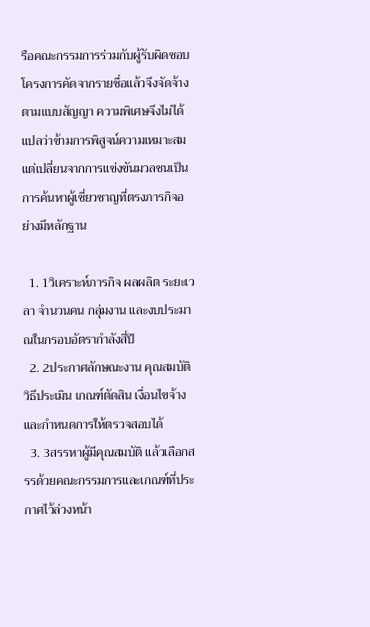รือคณะกรรมการร่วมกับผู้รับผิดชอบโครงการคัดจากรายชื่อแล้วจึงจัดจ้างตามแบบสัญญา ความพิเศษจึงไม่ได้แปลว่าข้ามการพิสูจน์ความเหมาะสม แต่เปลี่ยนจากการแข่งขันมวลชนเป็นการค้นหาผู้เชี่ยวชาญที่ตรงภารกิจอย่างมีหลักฐาน

  1. 1วิเคราะห์ภารกิจ ผลผลิต ระยะเวลา จำนวนคน กลุ่มงาน และงบประมาณในกรอบอัตรากำลังสี่ปี
  2. 2ประกาศลักษณะงาน คุณสมบัติ วิธีประเมิน เกณฑ์ตัดสิน เงื่อนไขจ้าง และกำหนดการให้ตรวจสอบได้
  3. 3สรรหาผู้มีคุณสมบัติ แล้วเลือกสรรด้วยคณะกรรมการและเกณฑ์ที่ประกาศไว้ล่วงหน้า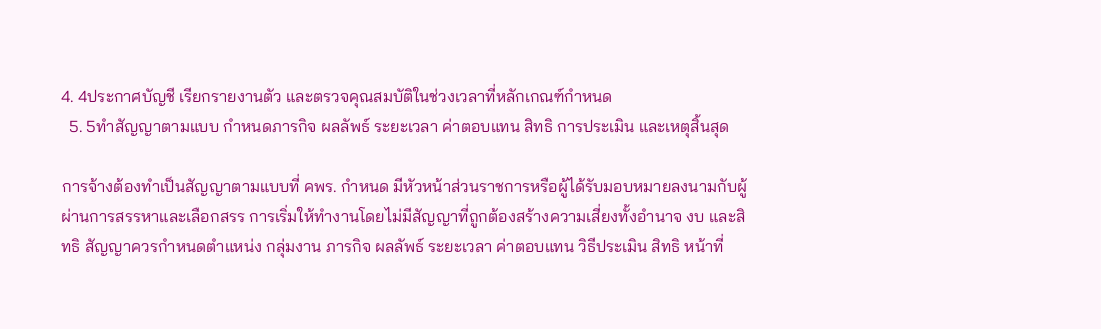4. 4ประกาศบัญชี เรียกรายงานตัว และตรวจคุณสมบัติในช่วงเวลาที่หลักเกณฑ์กำหนด
  5. 5ทำสัญญาตามแบบ กำหนดภารกิจ ผลลัพธ์ ระยะเวลา ค่าตอบแทน สิทธิ การประเมิน และเหตุสิ้นสุด

การจ้างต้องทำเป็นสัญญาตามแบบที่ คพร. กำหนด มีหัวหน้าส่วนราชการหรือผู้ได้รับมอบหมายลงนามกับผู้ผ่านการสรรหาและเลือกสรร การเริ่มให้ทำงานโดยไม่มีสัญญาที่ถูกต้องสร้างความเสี่ยงทั้งอำนาจ งบ และสิทธิ สัญญาควรกำหนดตำแหน่ง กลุ่มงาน ภารกิจ ผลลัพธ์ ระยะเวลา ค่าตอบแทน วิธีประเมิน สิทธิ หน้าที่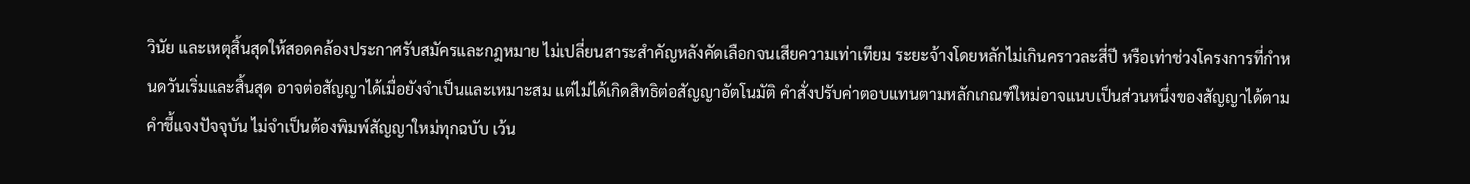วินัย และเหตุสิ้นสุดให้สอดคล้องประกาศรับสมัครและกฎหมาย ไม่เปลี่ยนสาระสำคัญหลังคัดเลือกจนเสียความเท่าเทียม ระยะจ้างโดยหลักไม่เกินคราวละสี่ปี หรือเท่าช่วงโครงการที่กำหนดวันเริ่มและสิ้นสุด อาจต่อสัญญาได้เมื่อยังจำเป็นและเหมาะสม แต่ไม่ได้เกิดสิทธิต่อสัญญาอัตโนมัติ คำสั่งปรับค่าตอบแทนตามหลักเกณฑ์ใหม่อาจแนบเป็นส่วนหนึ่งของสัญญาได้ตามคำชี้แจงปัจจุบัน ไม่จำเป็นต้องพิมพ์สัญญาใหม่ทุกฉบับ เว้น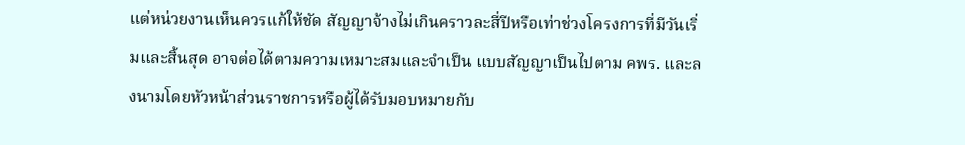แต่หน่วยงานเห็นควรแก้ให้ชัด สัญญาจ้างไม่เกินคราวละสี่ปีหรือเท่าช่วงโครงการที่มีวันเริ่มและสิ้นสุด อาจต่อได้ตามความเหมาะสมและจำเป็น แบบสัญญาเป็นไปตาม คพร. และลงนามโดยหัวหน้าส่วนราชการหรือผู้ได้รับมอบหมายกับ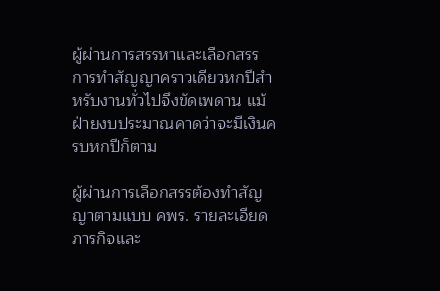ผู้ผ่านการสรรหาและเลือกสรร การทำสัญญาคราวเดียวหกปีสำหรับงานทั่วไปจึงขัดเพดาน แม้ฝ่ายงบประมาณคาดว่าจะมีเงินครบหกปีก็ตาม

ผู้ผ่านการเลือกสรรต้องทำสัญญาตามแบบ คพร. รายละเอียดภารกิจและ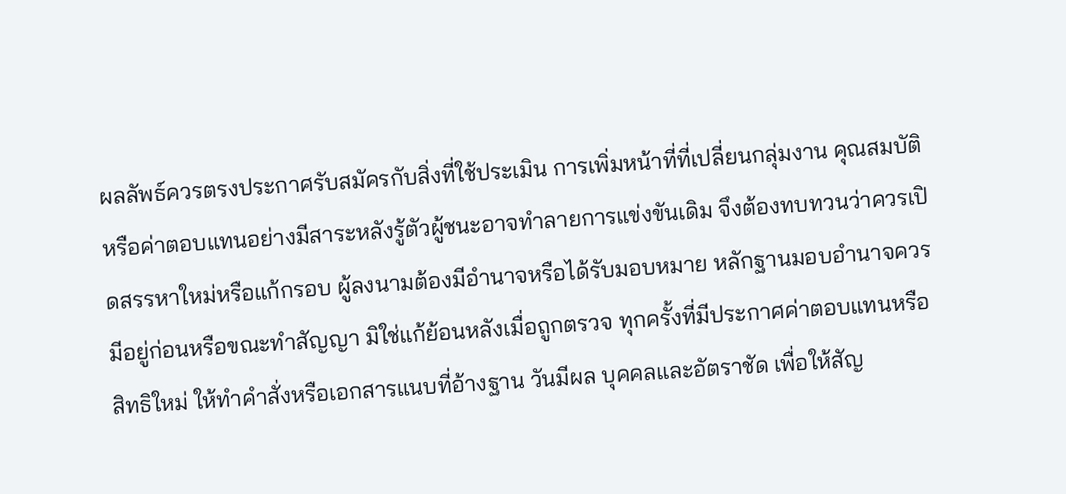ผลลัพธ์ควรตรงประกาศรับสมัครกับสิ่งที่ใช้ประเมิน การเพิ่มหน้าที่ที่เปลี่ยนกลุ่มงาน คุณสมบัติ หรือค่าตอบแทนอย่างมีสาระหลังรู้ตัวผู้ชนะอาจทำลายการแข่งขันเดิม จึงต้องทบทวนว่าควรเปิดสรรหาใหม่หรือแก้กรอบ ผู้ลงนามต้องมีอำนาจหรือได้รับมอบหมาย หลักฐานมอบอำนาจควรมีอยู่ก่อนหรือขณะทำสัญญา มิใช่แก้ย้อนหลังเมื่อถูกตรวจ ทุกครั้งที่มีประกาศค่าตอบแทนหรือสิทธิใหม่ ให้ทำคำสั่งหรือเอกสารแนบที่อ้างฐาน วันมีผล บุคคลและอัตราชัด เพื่อให้สัญ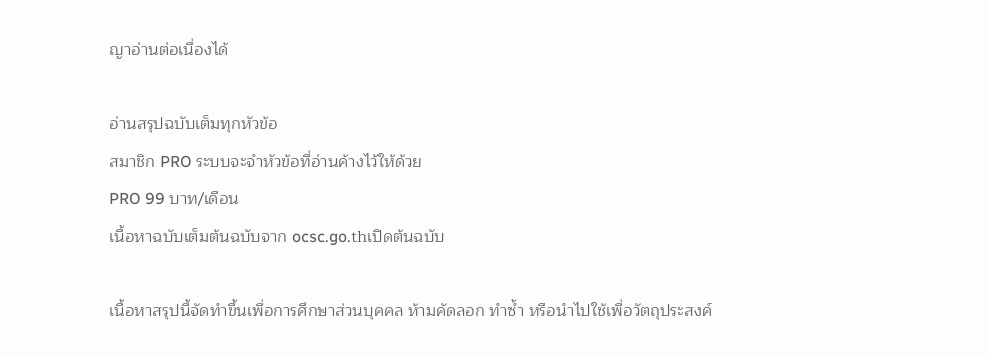ญาอ่านต่อเนื่องได้

อ่านสรุปฉบับเต็มทุกหัวข้อ
สมาชิก PRO ระบบจะจำหัวข้อที่อ่านค้างไว้ให้ด้วย
PRO 99 บาท/เดือน
เนื้อหาฉบับเต็มต้นฉบับจาก ocsc.go.thเปิดต้นฉบับ

เนื้อหาสรุปนี้จัดทำขึ้นเพื่อการศึกษาส่วนบุคคล ห้ามคัดลอก ทำซ้ำ หรือนำไปใช้เพื่อวัตถุประสงค์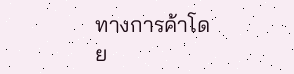ทางการค้าโดย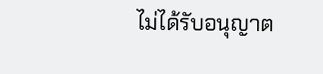ไม่ได้รับอนุญาต